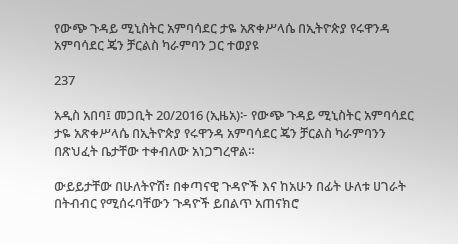የውጭ ጉዳይ ሚኒስትር አምባሳደር ታዬ አጽቀሥላሴ በኢትዮጵያ የሩዋንዳ አምባሳደር ጄን ቻርልስ ካራምባን ጋር ተወያዩ

237

አዲስ አበባ፤ መጋቢት 20/2016 (ኢዜአ)፦ የውጭ ጉዳይ ሚኒስትር አምባሳደር ታዬ አጽቀሥላሴ በኢትዮጵያ የሩዋንዳ አምባሳደር ጄን ቻርልስ ካራምባንን በጽህፈት ቤታቸው ተቀብለው አነጋግረዋል።

ውይይታቸው በሁለትዮሽ፣ በቀጣናዊ ጉዳዮች እና ከአሁን በፊት ሁለቱ ሀገራት በትብብር የሚሰሩባቸውን ጉዳዮች ይበልጥ አጠናክሮ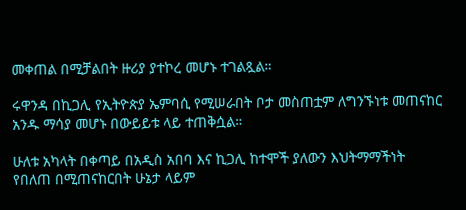መቀጠል በሚቻልበት ዙሪያ ያተኮረ መሆኑ ተገልጿል።

ሩዋንዳ በኪጋሊ የኢትዮጵያ ኤምባሲ የሚሠራበት ቦታ መስጠቷም ለግንኙነቱ መጠናከር አንዱ ማሳያ መሆኑ በውይይቱ ላይ ተጠቅሷል።

ሁለቱ አካላት በቀጣይ በአዲስ አበባ እና ኪጋሊ ከተሞች ያለውን እህትማማችነት የበለጠ በሚጠናከርበት ሁኔታ ላይም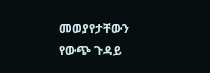መወያየታቸውን የውጭ ጉዳይ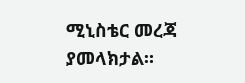ሚኒስቴር መረጃ ያመላክታል።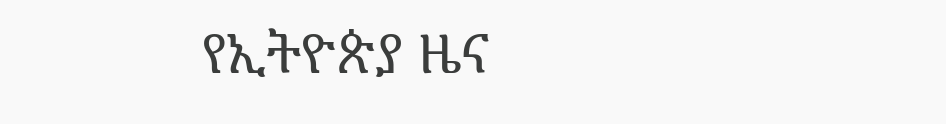የኢትዮጵያ ዜና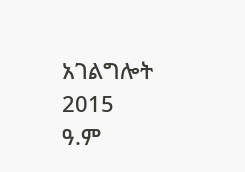አገልግሎት
2015
ዓ.ም